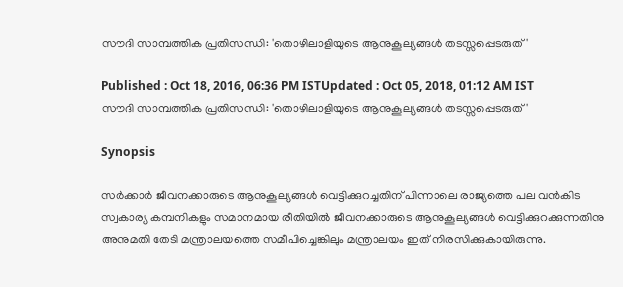സൗദി സാമ്പത്തിക പ്രതിസന്ധി: 'തൊഴിലാളിയുടെ ആനുകൂല്യങ്ങള്‍ തടസ്സപ്പെടരുത്'

Published : Oct 18, 2016, 06:36 PM ISTUpdated : Oct 05, 2018, 01:12 AM IST
സൗദി സാമ്പത്തിക പ്രതിസന്ധി: 'തൊഴിലാളിയുടെ ആനുകൂല്യങ്ങള്‍ തടസ്സപ്പെടരുത്'

Synopsis

സര്‍ക്കാര്‍ ജീവനക്കാരുടെ ആനുകൂല്യങ്ങള്‍ വെട്ടിക്കുറച്ചതിന് പിന്നാലെ രാജ്യത്തെ പല വന്‍കിട സ്വകാര്യ കമ്പനികളും സമാനമായ രീതിയില്‍ ജീവനക്കാരുടെ ആനുകൂല്യങ്ങള്‍ വെട്ടിക്കുറക്കുന്നതിനു അനുമതി തേടി മന്ത്രാലയത്തെ സമീപിച്ചെങ്കിലും മന്ത്രാലയം ഇത് നിരസിക്കുകായിരുന്നു.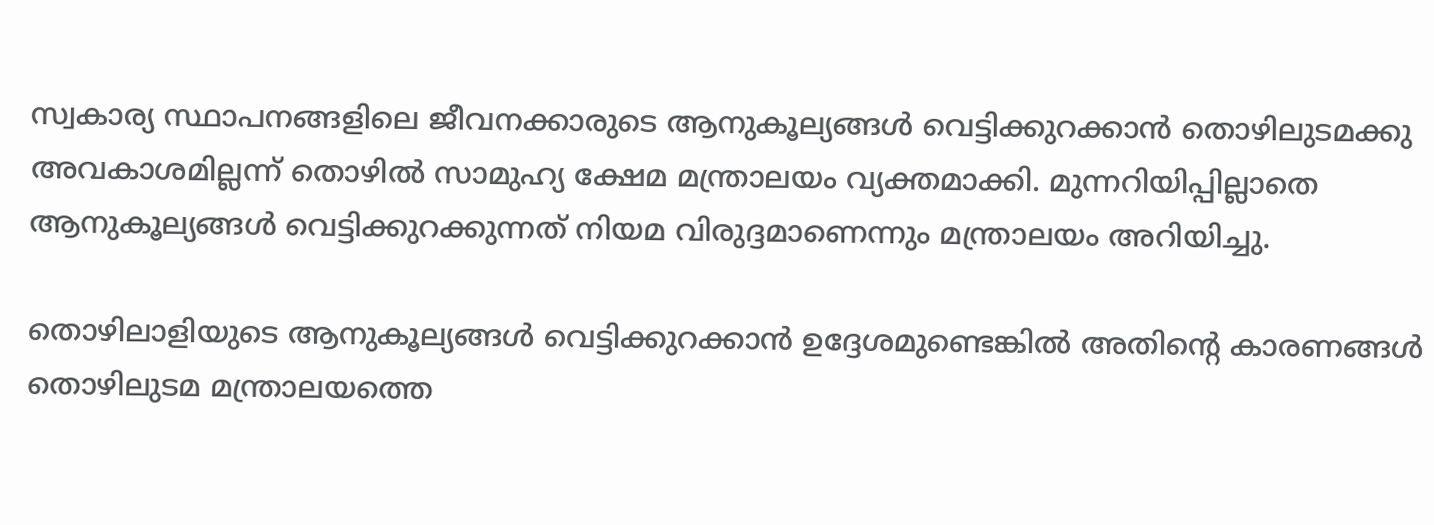സ്വകാര്യ സ്ഥാപനങ്ങളിലെ ജീവനക്കാരുടെ ആനുകൂല്യങ്ങള്‍ വെട്ടിക്കുറക്കാന്‍ തൊഴിലുടമക്കു അവകാശമില്ലന്ന് തൊഴില്‍ സാമുഹ്യ ക്ഷേമ മന്ത്രാലയം വ്യക്തമാക്കി. മുന്നറിയിപ്പില്ലാതെ ആനുകൂല്യങ്ങള്‍ വെട്ടിക്കുറക്കുന്നത് നിയമ വിരുദ്ദമാണെന്നും മന്ത്രാലയം അറിയിച്ചു.

തൊഴിലാളിയുടെ ആനുകൂല്യങ്ങള്‍ വെട്ടിക്കുറക്കാന്‍ ഉദ്ദേശമുണ്ടെങ്കില്‍ അതിന്‍റെ കാരണങ്ങള്‍ തൊഴിലുടമ മന്ത്രാലയത്തെ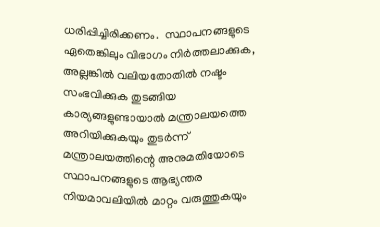ധരിപ്പിച്ചിരിക്കണം.  സ്ഥാപനങ്ങളുടെ ഏതെങ്കിലും വിഭാഗം നിര്‍ത്തലാക്കുക, അല്ലങ്കില്‍ വലിയതോതില്‍ നഷ്ടം സംഭവിക്കുക തുടങ്ങിയ കാര്യങ്ങളുണ്ടായാല്‍ മന്ത്രാലയത്തെ അറിയിക്കുകയും തുടര്‍ന്ന് മന്ത്രാലയത്തിന്റെ അനുമതിയോടെ സ്ഥാപനങ്ങളുടെ ആഭ്യന്തര നിയമാവലിയില്‍ മാറ്റം വരുത്തുകയും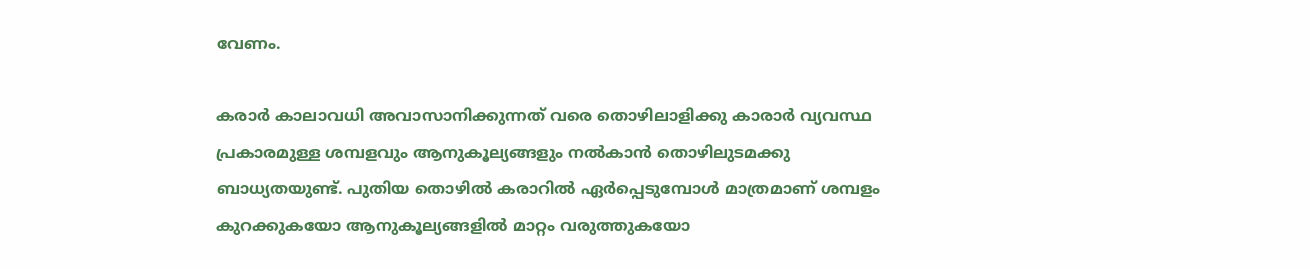വേണം.

കരാര്‍ കാലാവധി അവാസാനിക്കുന്നത് വരെ തൊഴിലാളിക്കു കാരാര്‍ വ്യവസ്ഥ പ്രകാരമുള്ള ശമ്പളവും ആനുകൂല്യങ്ങളും നല്‍കാന്‍ തൊഴിലുടമക്കു ബാധ്യതയുണ്ട്. പുതിയ തൊഴില്‍ കരാറില്‍ ഏര്‍പ്പെടുമ്പോള്‍ മാത്രമാണ് ശമ്പളം കുറക്കുകയോ ആനുകൂല്യങ്ങളിൽ മാറ്റം വരുത്തുകയോ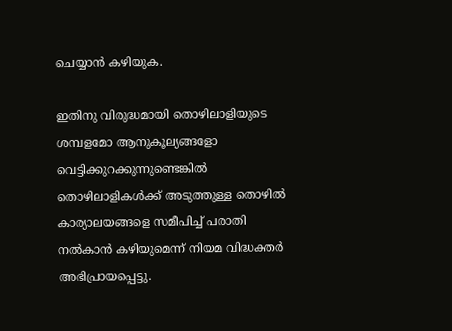ചെയ്യാന്‍ കഴിയുക.

ഇതിനു വിരുദ്ധമായി തൊഴിലാളിയുടെ ശമ്പളമോ ആനുകൂല്യങ്ങളോ വെട്ടിക്കുറക്കുന്നുണ്ടെങ്കില്‍ തൊഴിലാളികള്‍ക്ക് അടുത്തുള്ള തൊഴില്‍ കാര്യാലയങ്ങളെ സമീപിച്ച് പരാതി നല്‍കാൻ കഴിയുമെന്ന് നിയമ വിദ്ധക്തർ അഭിപ്രായപ്പെട്ടു.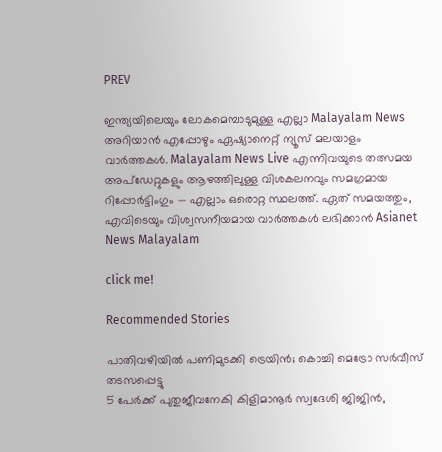PREV

ഇന്ത്യയിലെയും ലോകമെമ്പാടുമുള്ള എല്ലാ Malayalam News അറിയാൻ എപ്പോഴും ഏഷ്യാനെറ്റ് ന്യൂസ് മലയാളം വാർത്തകൾ. Malayalam News Live എന്നിവയുടെ തത്സമയ അപ്‌ഡേറ്റുകളും ആഴത്തിലുള്ള വിശകലനവും സമഗ്രമായ റിപ്പോർട്ടിംഗും — എല്ലാം ഒരൊറ്റ സ്ഥലത്ത്. ഏത് സമയത്തും, എവിടെയും വിശ്വസനീയമായ വാർത്തകൾ ലഭിക്കാൻ Asianet News Malayalam

click me!

Recommended Stories

പാതിവഴിയിൽ പണിമുടക്കി ട്രെയിൻ; കൊച്ചി മെട്രോ സർവീസ് തടസപ്പെട്ടു
5 പേർക്ക് പുതുജീവനേകി കിളിമാനൂർ സ്വദേശി ജിജിൻ,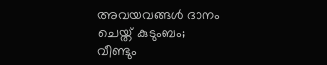അവയവങ്ങൾ ദാനം ചെയ്ത് കുടുംബം; വീണ്ടും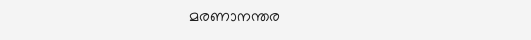മരണാനന്തര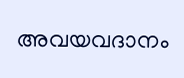അവയവദാനം